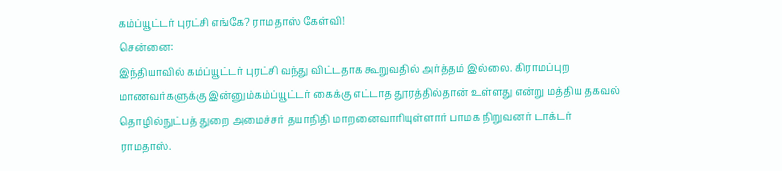கம்ப்யூட்டர் புரட்சி எங்கே? ராமதாஸ் கேள்வி!
சென்னை:
இந்தியாவில் கம்ப்யூட்டர் புரட்சி வந்து விட்டதாக கூறுவதில் அர்த்தம் இல்லை. கிராமப்புற மாணவர்களுக்கு இன்னும்கம்ப்யூட்டர் கைக்கு எட்டாத தூரத்தில்தான் உள்ளது என்று மத்திய தகவல் தொழில்நுட்பத் துறை அமைச்சர் தயாநிதி மாறனைவாரியுள்ளார் பாமக நிறுவனர் டாக்டர் ராமதாஸ்.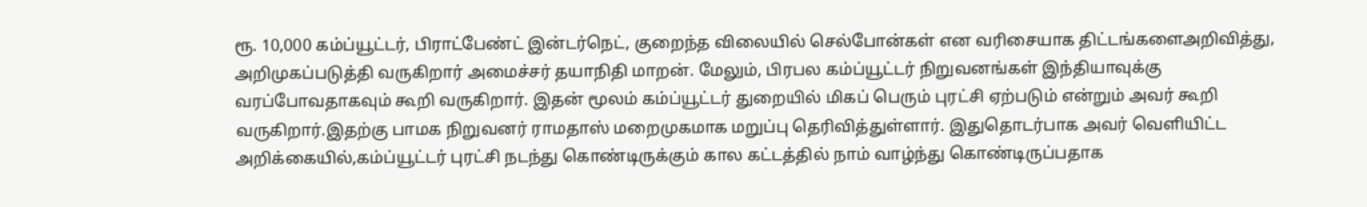ரூ. 10,000 கம்ப்யூட்டர், பிராட்பேண்ட் இன்டர்நெட், குறைந்த விலையில் செல்போன்கள் என வரிசையாக திட்டங்களைஅறிவித்து, அறிமுகப்படுத்தி வருகிறார் அமைச்சர் தயாநிதி மாறன். மேலும், பிரபல கம்ப்யூட்டர் நிறுவனங்கள் இந்தியாவுக்கு வரப்போவதாகவும் கூறி வருகிறார். இதன் மூலம் கம்ப்யூட்டர் துறையில் மிகப் பெரும் புரட்சி ஏற்படும் என்றும் அவர் கூறி வருகிறார்.இதற்கு பாமக நிறுவனர் ராமதாஸ் மறைமுகமாக மறுப்பு தெரிவித்துள்ளார். இதுதொடர்பாக அவர் வெளியிட்ட அறிக்கையில்,கம்ப்யூட்டர் புரட்சி நடந்து கொண்டிருக்கும் கால கட்டத்தில் நாம் வாழ்ந்து கொண்டிருப்பதாக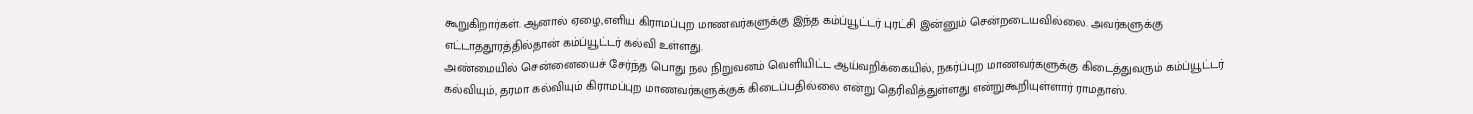கூறுகிறார்கள். ஆனால் ஏழை,எளிய கிராமப்புற மாணவர்களுக்கு இந்த கம்ப்யூட்டர் புரட்சி இன்னும் சென்றடையவில்லை. அவர்களுக்கு எட்டாததூரத்தில்தான் கம்ப்யூட்டர் கல்வி உள்ளது.
அண்மையில் சென்னையைச் சேர்ந்த பொது நல நிறுவனம் வெளியிட்ட ஆய்வறிக்கையில், நகர்ப்புற மாணவர்களுக்கு கிடைத்துவரும் கம்ப்யூட்டர் கல்வியும், தரமா கல்வியும் கிராமப்புற மாணவர்களுக்குக் கிடைப்பதில்லை என்று தெரிவித்துள்ளது என்றுகூறியுள்ளார் ராமதாஸ்.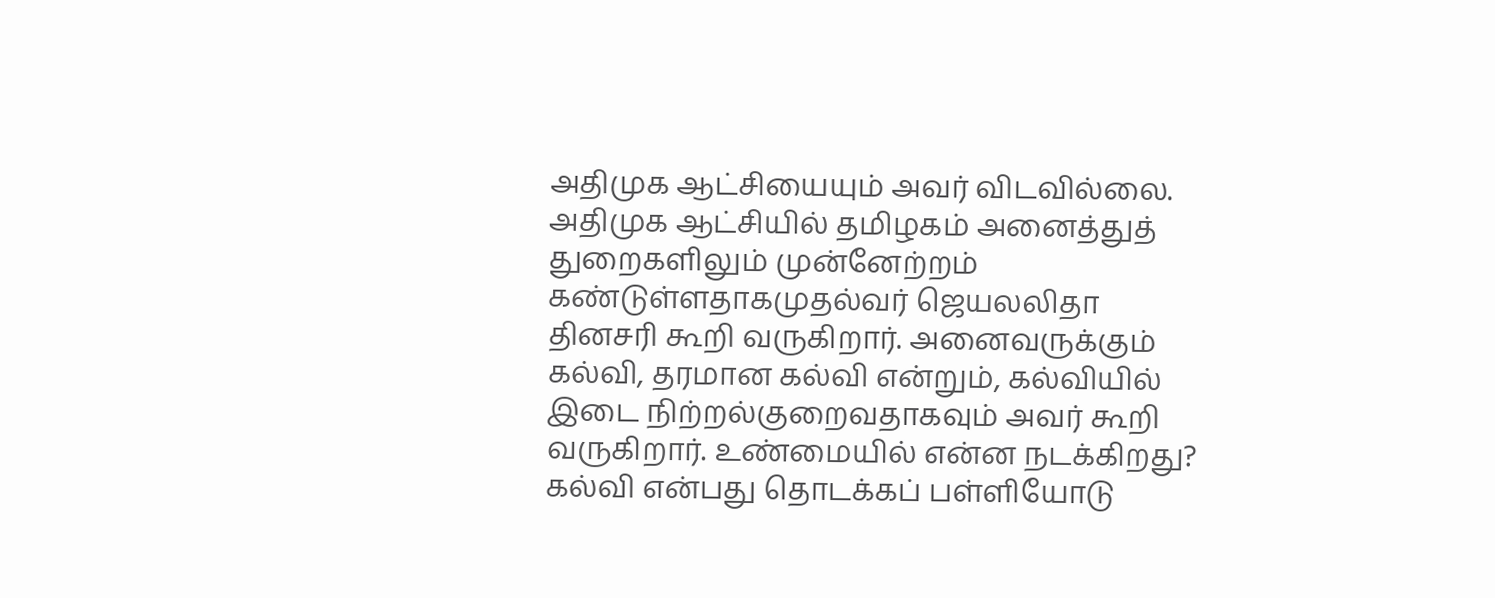அதிமுக ஆட்சியையும் அவர் விடவில்லை. அதிமுக ஆட்சியில் தமிழகம் அனைத்துத் துறைகளிலும் முன்னேற்றம் கண்டுள்ளதாகமுதல்வர் ஜெயலலிதா தினசரி கூறி வருகிறார். அனைவருக்கும் கல்வி, தரமான கல்வி என்றும், கல்வியில் இடை நிற்றல்குறைவதாகவும் அவர் கூறி வருகிறார். உண்மையில் என்ன நடக்கிறது?
கல்வி என்பது தொடக்கப் பள்ளியோடு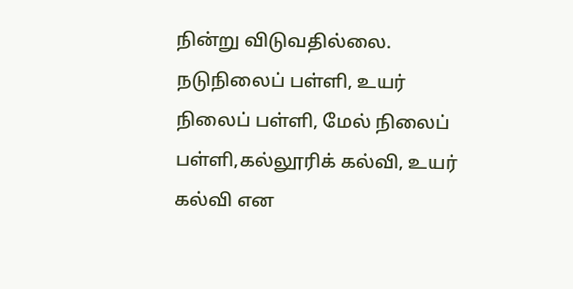நின்று விடுவதில்லை. நடுநிலைப் பள்ளி, உயர் நிலைப் பள்ளி, மேல் நிலைப் பள்ளி,கல்லூரிக் கல்வி, உயர் கல்வி என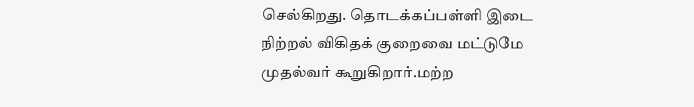செல்கிறது. தொடக்கப்பள்ளி இடை நிற்றல் விகிதக் குறைவை மட்டுமே முதல்வர் கூறுகிறார்.மற்ற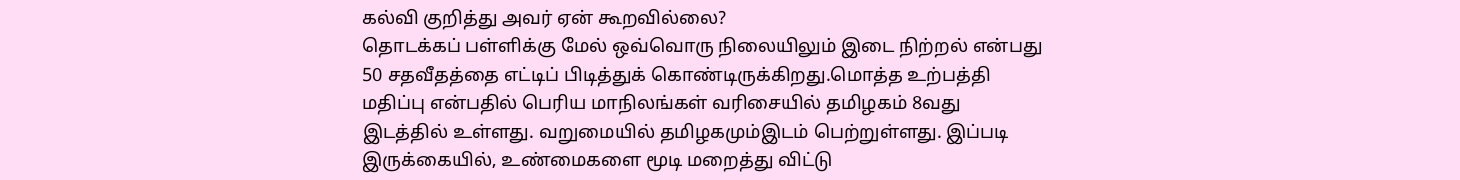கல்வி குறித்து அவர் ஏன் கூறவில்லை?
தொடக்கப் பள்ளிக்கு மேல் ஒவ்வொரு நிலையிலும் இடை நிற்றல் என்பது 50 சதவீதத்தை எட்டிப் பிடித்துக் கொண்டிருக்கிறது.மொத்த உற்பத்தி மதிப்பு என்பதில் பெரிய மாநிலங்கள் வரிசையில் தமிழகம் 8வது இடத்தில் உள்ளது. வறுமையில் தமிழகமும்இடம் பெற்றுள்ளது. இப்படி இருக்கையில், உண்மைகளை மூடி மறைத்து விட்டு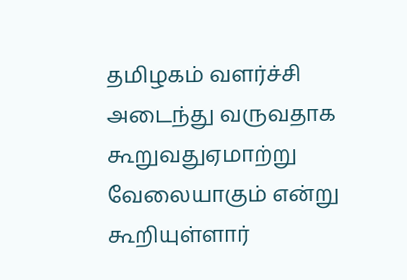தமிழகம் வளர்ச்சி அடைந்து வருவதாக கூறுவதுஏமாற்று வேலையாகும் என்று கூறியுள்ளார்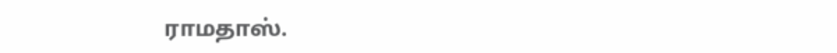ராமதாஸ்.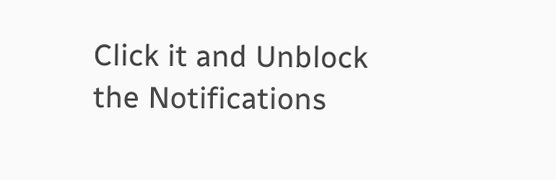Click it and Unblock the Notifications